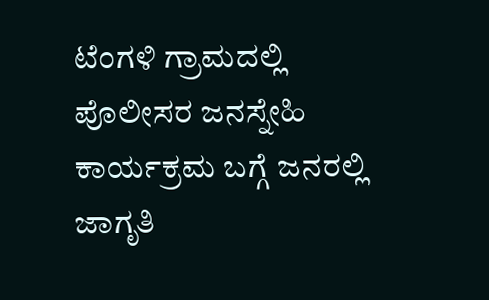ಟೆಂಗಳಿ ಗ್ರಾಮದಲ್ಲಿ ಪೊಲೀಸರ ಜನಸ್ನೇಹಿ ಕಾರ್ಯಕ್ರಮ ಬಗ್ಗೆ ಜನರಲ್ಲಿ ಜಾಗೃತಿ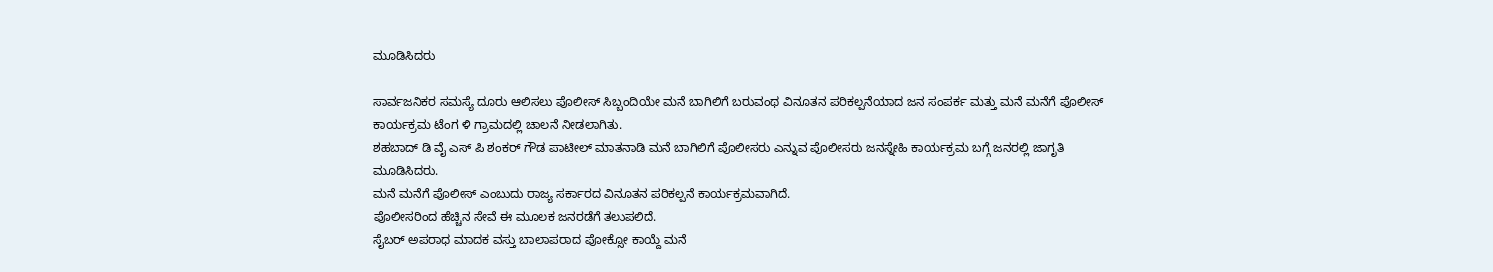ಮೂಡಿಸಿದರು

ಸಾರ್ವಜನಿಕರ ಸಮಸ್ಯೆ ದೂರು ಆಲಿಸಲು ಪೊಲೀಸ್ ಸಿಬ್ಬಂದಿಯೇ ಮನೆ ಬಾಗಿಲಿಗೆ ಬರುವಂಥ ವಿನೂತನ ಪರಿಕಲ್ಪನೆಯಾದ ಜನ ಸಂಪರ್ಕ ಮತ್ತು ಮನೆ ಮನೆಗೆ ಪೊಲೀಸ್ ಕಾರ್ಯಕ್ರಮ ಟೆಂಗ ಳಿ ಗ್ರಾಮದಲ್ಲಿ ಚಾಲನೆ ನೀಡಲಾಗಿತು.
ಶಹಬಾದ್ ಡಿ ವೈ ಎಸ್ ಪಿ ಶಂಕರ್ ಗೌಡ ಪಾಟೀಲ್ ಮಾತನಾಡಿ ಮನೆ ಬಾಗಿಲಿಗೆ ಪೊಲೀಸರು ಎನ್ನುವ ಪೊಲೀಸರು ಜನಸ್ನೇಹಿ ಕಾರ್ಯಕ್ರಮ ಬಗ್ಗೆ ಜನರಲ್ಲಿ ಜಾಗೃತಿ ಮೂಡಿಸಿದರು.
ಮನೆ ಮನೆಗೆ ಪೊಲೀಸ್ ಎಂಬುದು ರಾಜ್ಯ ಸರ್ಕಾರದ ವಿನೂತನ ಪರಿಕಲ್ಪನೆ ಕಾರ್ಯಕ್ರಮವಾಗಿದೆ.
ಪೊಲೀಸರಿಂದ ಹೆಚ್ಚಿನ ಸೇವೆ ಈ ಮೂಲಕ ಜನರಡೆಗೆ ತಲುಪಲಿದೆ.
ಸೈಬರ್ ಅಪರಾಧ ಮಾದಕ ವಸ್ತು ಬಾಲಾಪರಾದ ಪೋಕ್ಸೋ ಕಾಯ್ದೆ ಮನೆ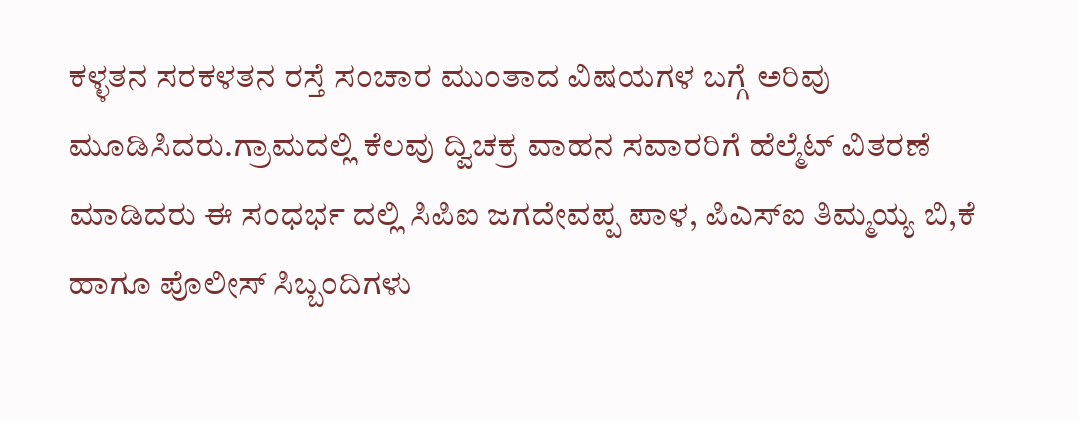ಕಳ್ಳತನ ಸರಕಳತನ ರಸ್ತೆ ಸಂಚಾರ ಮುಂತಾದ ವಿಷಯಗಳ ಬಗ್ಗೆ ಅರಿವು ಮೂಡಿಸಿದರು.ಗ್ರಾಮದಲ್ಲಿ ಕೆಲವು ದ್ವಿಚಕ್ರ ವಾಹನ ಸವಾರರಿಗೆ ಹೆಲ್ಮೆಟ್ ವಿತರಣೆ ಮಾಡಿದರು ಈ ಸಂಧರ್ಭ ದಲ್ಲಿ ಸಿಪಿಐ ಜಗದೇವಪ್ಪ ಪಾಳ, ಪಿಎಸ್ಐ ತಿಮ್ಮಯ್ಯ ಬಿ,ಕೆ ಹಾಗೂ ಪೊಲೀಸ್ ಸಿಬ್ಬಂದಿಗಳು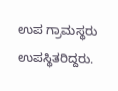ಉಪ ಗ್ರಾಮಸ್ಥರು ಉಪಸ್ಥಿತರಿದ್ದರು.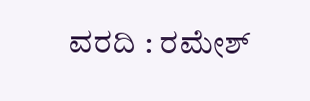ವರದಿ : ರಮೇಶ್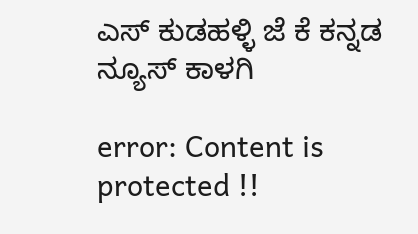ಎಸ್ ಕುಡಹಳ್ಳಿ ಜೆ ಕೆ ಕನ್ನಡ ನ್ಯೂಸ್ ಕಾಳಗಿ

error: Content is protected !!